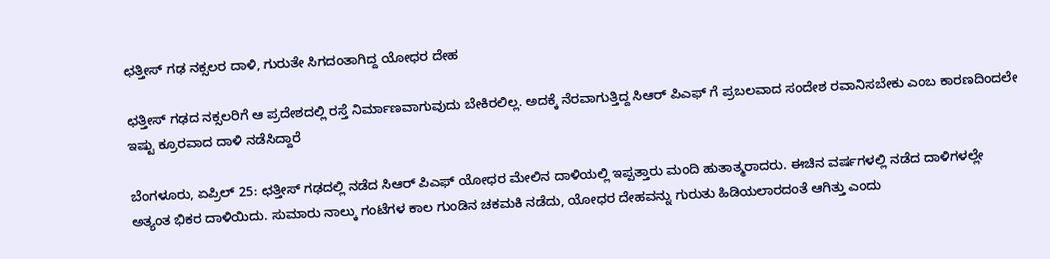ಛತ್ತೀಸ್ ಗಢ ನಕ್ಸಲರ ದಾಳಿ, ಗುರುತೇ ಸಿಗದಂತಾಗಿದ್ದ ಯೋಧರ ದೇಹ

ಛತ್ತೀಸ್ ಗಢದ ನಕ್ಸಲರಿಗೆ ಆ ಪ್ರದೇಶದಲ್ಲಿ ರಸ್ತೆ ನಿರ್ಮಾಣವಾಗುವುದು ಬೇಕಿರಲಿಲ್ಲ. ಅದಕ್ಕೆ ನೆರವಾಗುತ್ತಿದ್ದ ಸಿಆರ್ ಪಿಎಫ್ ಗೆ ಪ್ರಬಲವಾದ ಸಂದೇಶ ರವಾನಿಸಬೇಕು ಎಂಬ ಕಾರಣದಿಂದಲೇ ಇಷ್ಟು ಕ್ರೂರವಾದ ದಾಳಿ ನಡೆಸಿದ್ದಾರೆ

ಬೆಂಗಳೂರು, ಏಪ್ರಿಲ್ 25: ಛತ್ತೀಸ್ ಗಢದಲ್ಲಿ ನಡೆದ ಸಿಆರ್ ಪಿಎಫ್ ಯೋಧರ ಮೇಲಿನ ದಾಳಿಯಲ್ಲಿ ಇಪ್ಪತ್ತಾರು ಮಂದಿ ಹುತಾತ್ಮರಾದರು. ಈಚಿನ ವರ್ಷಗಳಲ್ಲಿ ನಡೆದ ದಾಳಿಗಳಲ್ಲೇ ಅತ್ಯಂತ ಭಿಕರ ದಾಳಿಯಿದು. ಸುಮಾರು ನಾಲ್ಕು ಗಂಟೆಗಳ ಕಾಲ ಗುಂಡಿನ ಚಕಮಕಿ ನಡೆದು, ಯೋಧರ ದೇಹವನ್ನು ಗುರುತು ಹಿಡಿಯಲಾರದಂತೆ ಆಗಿತ್ತು ಎಂದು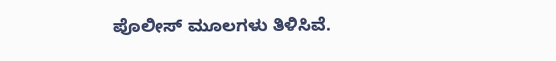ಪೊಲೀಸ್ ಮೂಲಗಳು ತಿಳಿಸಿವೆ.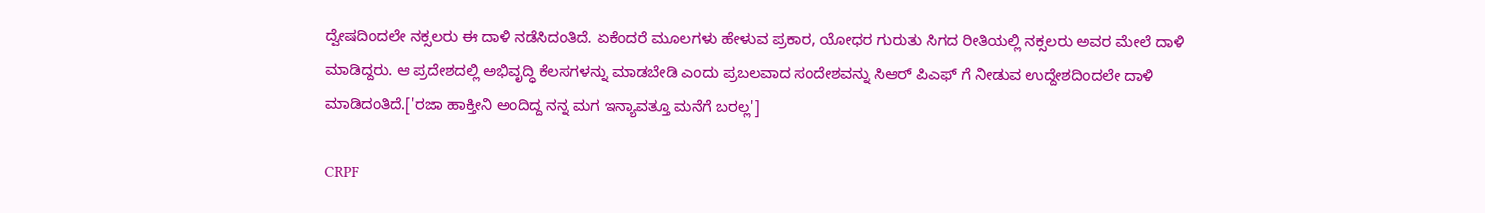ದ್ವೇಷದಿಂದಲೇ ನಕ್ಸಲರು ಈ ದಾಳಿ ನಡೆಸಿದಂತಿದೆ. ಏಕೆಂದರೆ ಮೂಲಗಳು ಹೇಳುವ ಪ್ರಕಾರ, ಯೋಧರ ಗುರುತು ಸಿಗದ ರೀತಿಯಲ್ಲಿ ನಕ್ಸಲರು ಅವರ ಮೇಲೆ ದಾಳಿ ಮಾಡಿದ್ದರು. ಆ ಪ್ರದೇಶದಲ್ಲಿ ಅಭಿವೃದ್ಧಿ ಕೆಲಸಗಳನ್ನು ಮಾಡಬೇಡಿ ಎಂದು ಪ್ರಬಲವಾದ ಸಂದೇಶವನ್ನು ಸಿಆರ್ ಪಿಎಫ್ ಗೆ ನೀಡುವ ಉದ್ದೇಶದಿಂದಲೇ ದಾಳಿ ಮಾಡಿದಂತಿದೆ.['ರಜಾ ಹಾಕ್ತೀನಿ ಅಂದಿದ್ದ ನನ್ನ ಮಗ ಇನ್ಯಾವತ್ತೂ ಮನೆಗೆ ಬರಲ್ಲ']

CRPF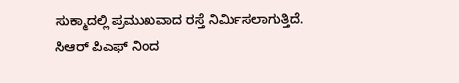ಸುಕ್ಮಾದಲ್ಲಿ ಪ್ರಮುಖವಾದ ರಸ್ತೆ ನಿರ್ಮಿಸಲಾಗುತ್ತಿದೆ. ಸಿಆರ್ ಪಿಎಫ್ ನಿಂದ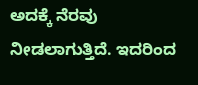ಅದಕ್ಕೆ ನೆರವು ನೀಡಲಾಗುತ್ತಿದೆ. ಇದರಿಂದ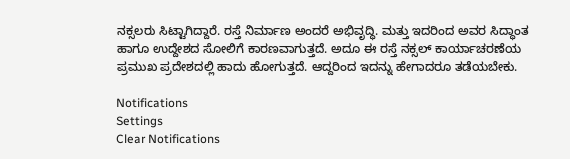ನಕ್ಸಲರು ಸಿಟ್ಟಾಗಿದ್ದಾರೆ. ರಸ್ತೆ ನಿರ್ಮಾಣ ಅಂದರೆ ಅಭಿವೃದ್ಧಿ. ಮತ್ತು ಇದರಿಂದ ಅವರ ಸಿದ್ಧಾಂತ ಹಾಗೂ ಉದ್ದೇಶದ ಸೋಲಿಗೆ ಕಾರಣವಾಗುತ್ತದೆ. ಅದೂ ಈ ರಸ್ತೆ ನಕ್ಸಲ್ ಕಾರ್ಯಾಚರಣೆಯ ಪ್ರಮುಖ ಪ್ರದೇಶದಲ್ಲಿ ಹಾದು ಹೋಗುತ್ತದೆ. ಆದ್ದರಿಂದ ಇದನ್ನು ಹೇಗಾದರೂ ತಡೆಯಬೇಕು.

Notifications
Settings
Clear Notifications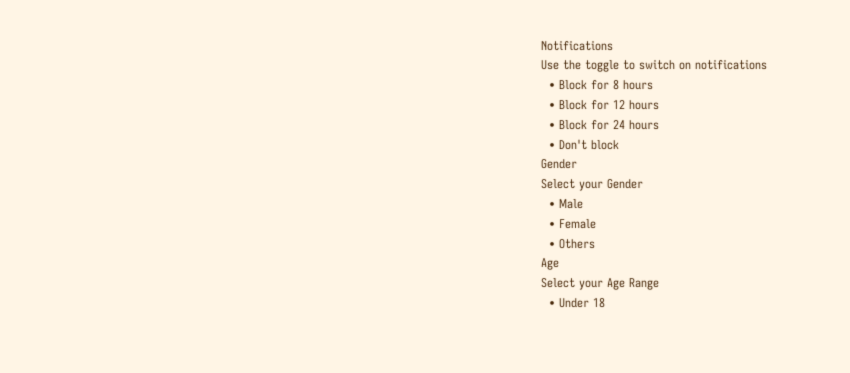Notifications
Use the toggle to switch on notifications
  • Block for 8 hours
  • Block for 12 hours
  • Block for 24 hours
  • Don't block
Gender
Select your Gender
  • Male
  • Female
  • Others
Age
Select your Age Range
  • Under 18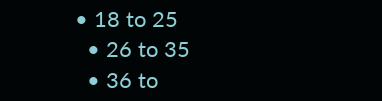• 18 to 25
  • 26 to 35
  • 36 to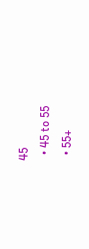45
  • 45 to 55
  • 55+